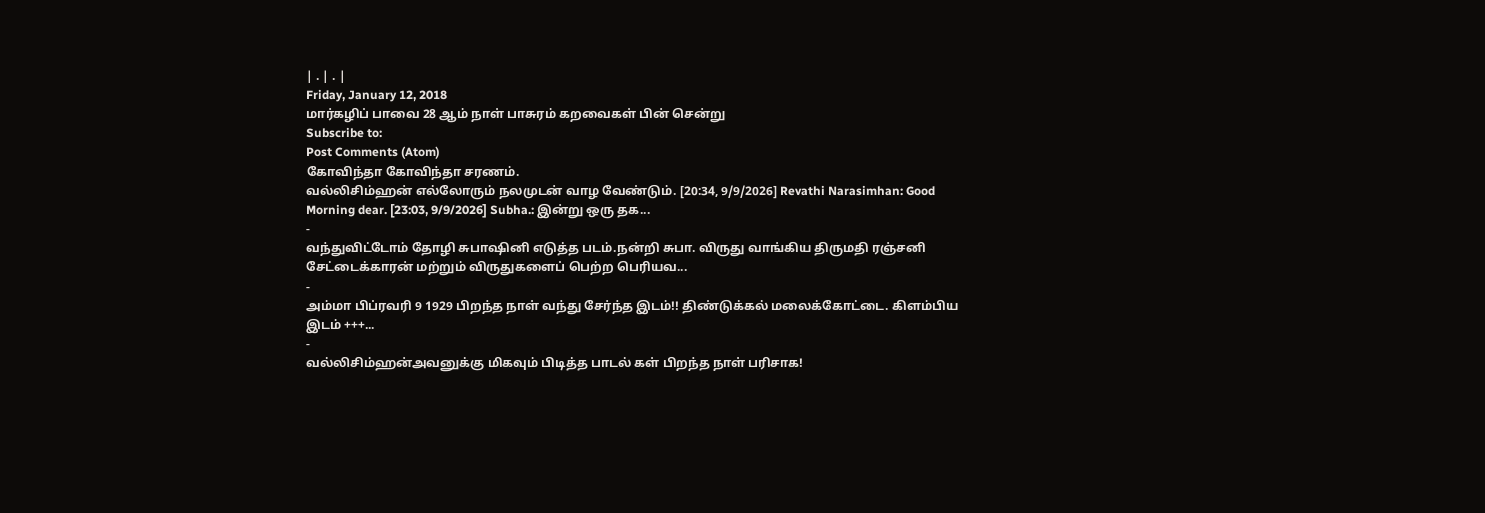| . | . |
Friday, January 12, 2018
மார்கழிப் பாவை 28 ஆம் நாள் பாசுரம் கறவைகள் பின் சென்று
Subscribe to:
Post Comments (Atom)
கோவிந்தா கோவிந்தா சரணம்.
வல்லிசிம்ஹன் எல்லோரும் நலமுடன் வாழ வேண்டும். [20:34, 9/9/2026] Revathi Narasimhan: Good Morning dear. [23:03, 9/9/2026] Subha.: இன்று ஒரு தக...
-
வந்துவிட்டோம் தோழி சுபாஷினி எடுத்த படம்.நன்றி சுபா. விருது வாங்கிய திருமதி ரஞ்சனி சேட்டைக்காரன் மற்றும் விருதுகளைப் பெற்ற பெரியவ...
-
அம்மா பிப்ரவரி 9 1929 பிறந்த நாள் வந்து சேர்ந்த இடம்!! திண்டுக்கல் மலைக்கோட்டை. கிளம்பிய இடம் +++...
-
வல்லிசிம்ஹன்அவனுக்கு மிகவும் பிடித்த பாடல் கள் பிறந்த நாள் பரிசாக!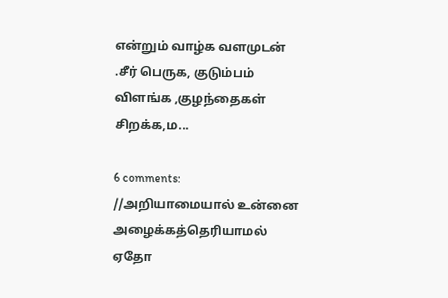என்றும் வாழ்க வளமுடன் .சீர் பெருக, குடும்பம் விளங்க ,குழந்தைகள் சிறக்க,ம...

6 comments:
//அறியாமையால் உன்னை அழைக்கத்தெரியாமல் ஏதோ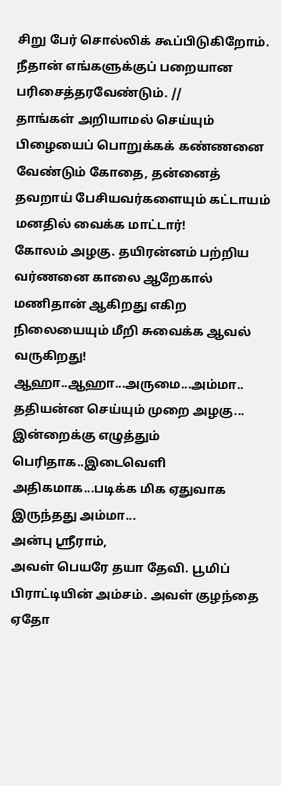சிறு பேர் சொல்லிக் கூப்பிடுகிறோம்.
நீதான் எங்களுக்குப் பறையான பரிசைத்தரவேண்டும். //
தாங்கள் அறியாமல் செய்யும் பிழையைப் பொறுக்கக் கண்ணனை வேண்டும் கோதை, தன்னைத் தவறாய் பேசியவர்களையும் கட்டாயம் மனதில் வைக்க மாட்டார்!
கோலம் அழகு. தயிரன்னம் பற்றிய வர்ணனை காலை ஆறேகால் மணிதான் ஆகிறது எகிற நிலையையும் மீறி சுவைக்க ஆவல் வருகிறது!
ஆஹா..ஆஹா...அருமை...அம்மா..
ததியன்ன செய்யும் முறை அழகு...
இன்றைக்கு எழுத்தும் பெரிதாக..இடைவெளி அதிகமாக...படிக்க மிக ஏதுவாக இருந்தது அம்மா...
அன்பு ஸ்ரீராம்,
அவள் பெயரே தயா தேவி. பூமிப் பிராட்டியின் அம்சம். அவள் குழந்தை ஏதோ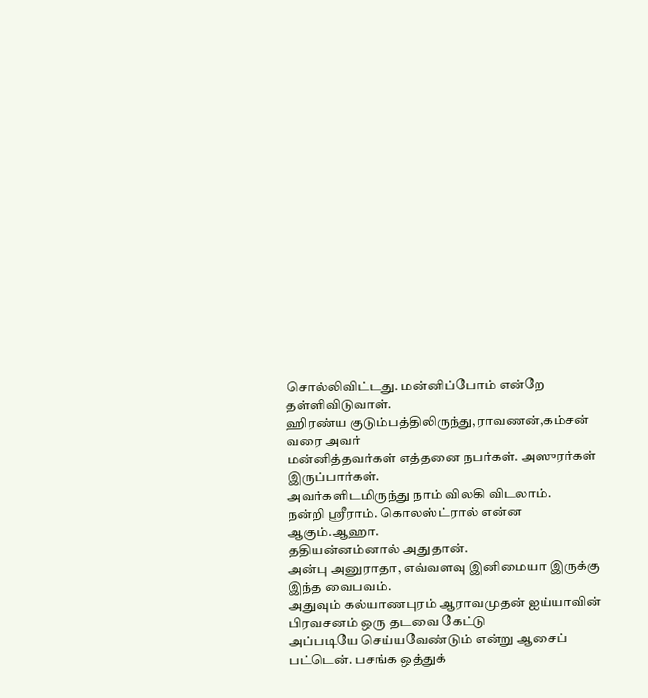சொல்லிவிட்டது. மன்னிப்போம் என்றே தள்ளிவிடுவாள்.
ஹிரண்ய குடும்பத்திலிருந்து,ராவணன்,கம்சன் வரை அவர்
மன்னித்தவர்கள் எத்தனை நபர்கள். அஸுரர்கள் இருப்பார்கள்.
அவர்களிடமிருந்து நாம் விலகி விடலாம்.
நன்றி ஸ்ரீராம். கொலஸ்ட்ரால் என்ன ஆகும்.ஆஹா.
ததியன்னம்னால் அதுதான்.
அன்பு அனுராதா, எவ்வளவு இனிமையா இருக்கு இந்த வைபவம்.
அதுவும் கல்யாணபுரம் ஆராவமுதன் ஐய்யாவின் பிரவசனம் ஒரு தடவை கேட்டு
அப்படியே செய்யவேண்டும் என்று ஆசைப் பட்டென். பசங்க ஒத்துக்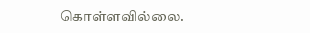கொள்ளவில்லை.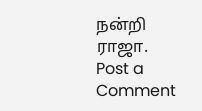நன்றி ராஜா.
Post a Comment